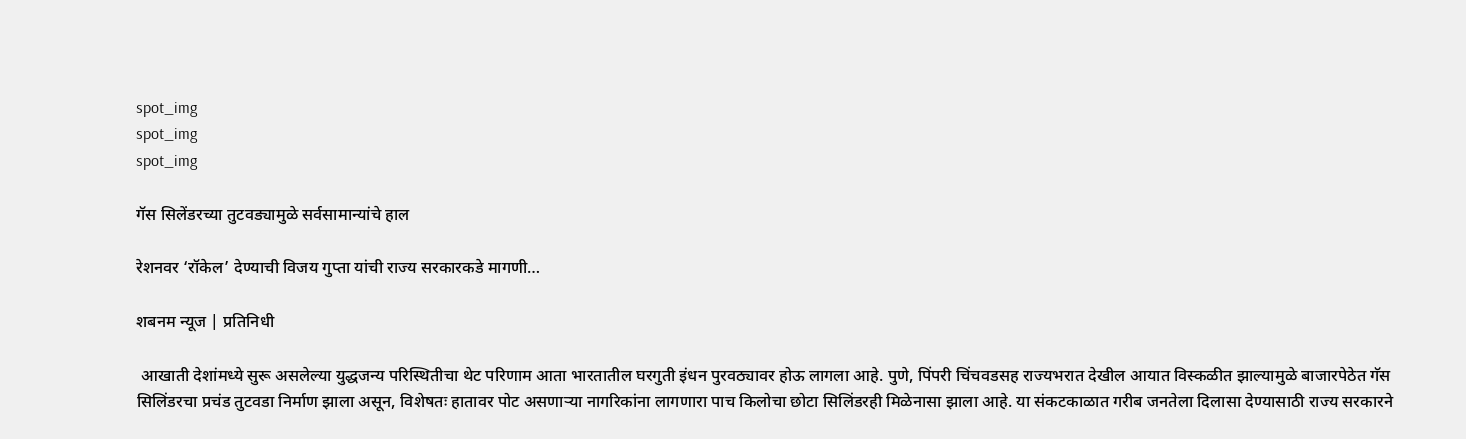spot_img
spot_img
spot_img

गॅस सिलेंडरच्या तुटवड्यामुळे सर्वसामान्यांचे हाल

रेशनवर ‘रॉकेल’ देण्याची विजय गुप्ता यांची राज्य सरकारकडे मागणी…

शबनम न्यूज | प्रतिनिधी

 आखाती देशांमध्ये सुरू असलेल्या युद्धजन्य परिस्थितीचा थेट परिणाम आता भारतातील घरगुती इंधन पुरवठ्यावर होऊ लागला आहे. पुणे, पिंपरी चिंचवडसह राज्यभरात देखील आयात विस्कळीत झाल्यामुळे बाजारपेठेत गॅस सिलिंडरचा प्रचंड तुटवडा निर्माण झाला असून, विशेषतः हातावर पोट असणाऱ्या नागरिकांना लागणारा पाच किलोचा छोटा सिलिंडरही मिळेनासा झाला आहे. या संकटकाळात गरीब जनतेला दिलासा देण्यासाठी राज्य सरकारने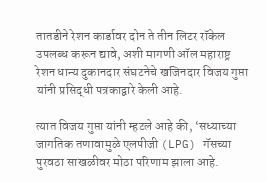तातडीने रेशन कार्डावर दोन ते तीन लिटर रॉकेल उपलब्ध करून द्यावे, अशी मागणी ऑल महाराष्ट्र रेशन धान्य दुकानदार संघटनेचे खजिनदार विजय गुप्ता यांनी प्रसिद्धी पत्रकाद्वारे केली आहे.

त्यात विजय गुप्ता यांनी म्हटले आहे की, ‘सध्याच्या जागतिक तणावामुळे एलपीजी (LPG) गॅसच्या पुरवठा साखळीवर मोठा परिणाम झाला आहे.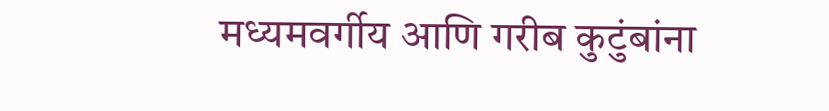मध्यमवर्गीय आणि गरीब कुटुंबांना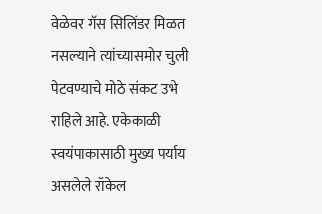वेळेवर गॅस सिलिंडर मिळत नसल्याने त्यांच्यासमोर चुली पेटवण्याचे मोठे संकट उभे राहिले आहे. एकेकाळी स्वयंपाकासाठी मुख्य पर्याय असलेले रॉकेल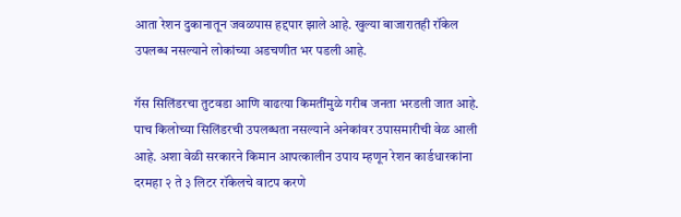आता रेशन दुकानातून जवळपास हद्दपार झाले आहे. खुल्या बाजारातही रॉकेल उपलब्ध नसल्याने लोकांच्या अडचणीत भर पडली आहे.

गॅस सिलिंडरचा तुटवडा आणि वाढत्या किमतींमुळे गरीब जनता भरडली जात आहे. पाच किलोच्या सिलिंडरची उपलब्धता नसल्याने अनेकांवर उपासमारीची वेळ आली आहे. अशा वेळी सरकारने किमान आपत्कालीन उपाय म्हणून रेशन कार्डधारकांना दरमहा २ ते ३ लिटर रॉकेलचे वाटप करणे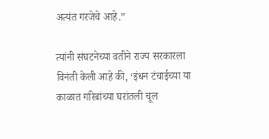अत्यंत गरजेचे आहे.”

त्यांनी संघटनेच्या वतीने राज्य सरकारला विनंती केली आहे की, ‘इंधन टंचाईच्या या काळात गरिबांच्या घरांतली चूल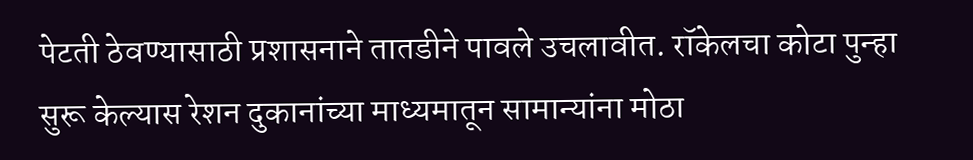पेटती ठेवण्यासाठी प्रशासनाने तातडीने पावले उचलावीत. रॉकेलचा कोटा पुन्हा सुरू केल्यास रेशन दुकानांच्या माध्यमातून सामान्यांना मोठा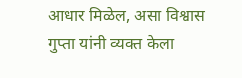आधार मिळेल, असा विश्वास गुप्ता यांनी व्यक्त केला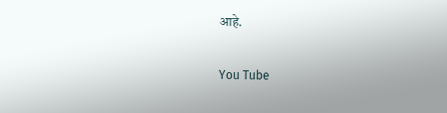आहे.

You Tube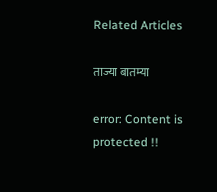Related Articles

ताज्या बातम्या

error: Content is protected !!